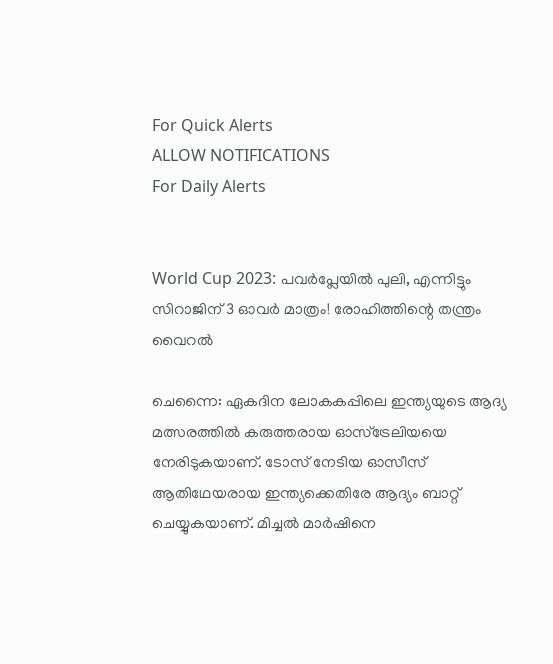For Quick Alerts
ALLOW NOTIFICATIONS
For Daily Alerts


World Cup 2023: പവര്‍പ്ലേയില്‍ പുലി, എന്നിട്ടും സിറാജിന് 3 ഓവര്‍ മാത്രം! രോഹിത്തിന്റെ തന്ത്രം വൈറല്‍

ചെന്നൈ: ഏകദിന ലോകകപ്പിലെ ഇന്ത്യയുടെ ആദ്യ മത്സരത്തില്‍ കരുത്തരായ ഓസ്‌ട്രേലിയയെ നേരിടുകയാണ്. ടോസ് നേടിയ ഓസീസ് ആതിഥേയരായ ഇന്ത്യക്കെതിരേ ആദ്യം ബാറ്റ് ചെയ്യുകയാണ്. മിച്ചല്‍ മാര്‍ഷിനെ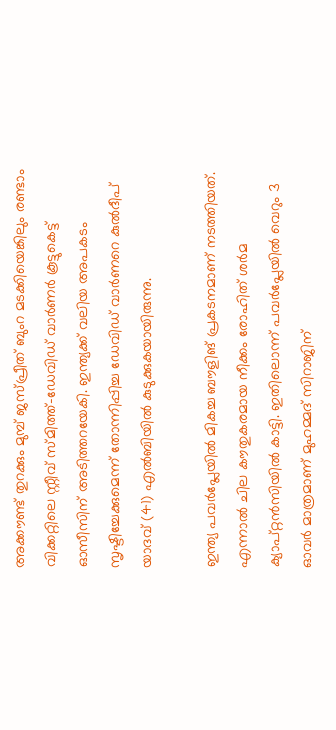അക്കൗണ്ട് തുറക്കും മുമ്പ് ജസ്പ്രീത് ബുംറ മടക്കിയെങ്കിലും രണ്ടാം വിക്കറ്റിലെ സ്റ്റീവ് സ്മിത്ത്-ഡേവിഡ് വാര്‍ണര്‍ കൂട്ടുകെട്ട് ഓസീസിന് അടിത്തറയേകി. ഇന്ത്യക്ക് വലിയ അപകടം സൃഷ്ടിച്ചേക്കുമെന്ന് തോന്നിപ്പിച്ച ഡേവിഡ് വാര്‍ണറെ കുല്‍ദീപ് യാദവ് (41) എല്‍ബിയില്‍ കുടുക്കുകയായിരുന്നു.

ഇന്ത്യ പവര്‍പ്ലേയില്‍ മികച്ച ബൗളിങ് പ്രകടനമാണ് നടത്തിയത്. എന്നാല്‍ ചില കൗതുകരമായ നീക്കം രോഹിത് ശര്‍മ ക്യാപ്റ്റന്‍സിയില്‍ കാട്ടി. ഇതിലൊന്ന് പവര്‍പ്ലേയില്‍ വെറും 3 ഓവര്‍ മാത്രമാണ് മുഹമ്മദ് സിറാജിന്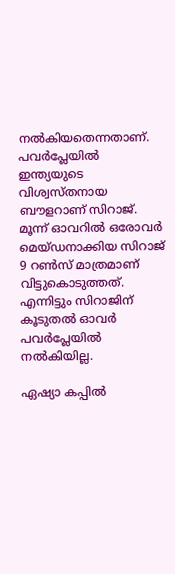നല്‍കിയതെന്നതാണ്. പവര്‍പ്ലേയില്‍ ഇന്ത്യയുടെ വിശ്വസ്തനായ ബൗളറാണ് സിറാജ്. മൂന്ന് ഓവറില്‍ ഒരോവര്‍ മെയ്ഡനാക്കിയ സിറാജ് 9 റണ്‍സ് മാത്രമാണ് വിട്ടുകൊടുത്തത്. എന്നിട്ടും സിറാജിന് കൂടുതല്‍ ഓവര്‍ പവര്‍പ്ലേയില്‍ നല്‍കിയില്ല.

ഏഷ്യാ കപ്പില്‍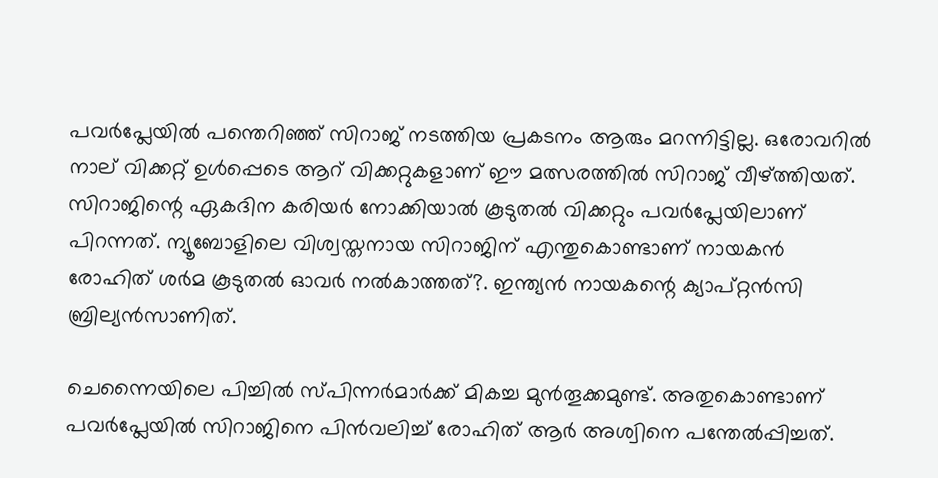പവര്‍പ്ലേയില്‍ പന്തെറിഞ്ഞ് സിറാജ് നടത്തിയ പ്രകടനം ആരും മറന്നിട്ടില്ല. ഒരോവറില്‍ നാല് വിക്കറ്റ് ഉള്‍പ്പെടെ ആറ് വിക്കറ്റുകളാണ് ഈ മത്സരത്തില്‍ സിറാജ് വീഴ്ത്തിയത്. സിറാജിന്റെ ഏകദിന കരിയര്‍ നോക്കിയാല്‍ കൂടുതല്‍ വിക്കറ്റും പവര്‍പ്ലേയിലാണ് പിറന്നത്. ന്യൂബോളിലെ വിശ്വസ്തനായ സിറാജിന് എന്തുകൊണ്ടാണ് നായകന്‍ രോഹിത് ശര്‍മ കൂടുതല്‍ ഓവര്‍ നല്‍കാത്തത്?. ഇന്ത്യന്‍ നായകന്റെ ക്യാപ്റ്റന്‍സി ബ്രില്യന്‍സാണിത്.

ചെന്നൈയിലെ പിച്ചില്‍ സ്പിന്നര്‍മാര്‍ക്ക് മികച്ച മുന്‍തൂക്കമുണ്ട്. അതുകൊണ്ടാണ് പവര്‍പ്ലേയില്‍ സിറാജിനെ പിന്‍വലിച്ച് രോഹിത് ആര്‍ അശ്വിനെ പന്തേല്‍പ്പിച്ചത്.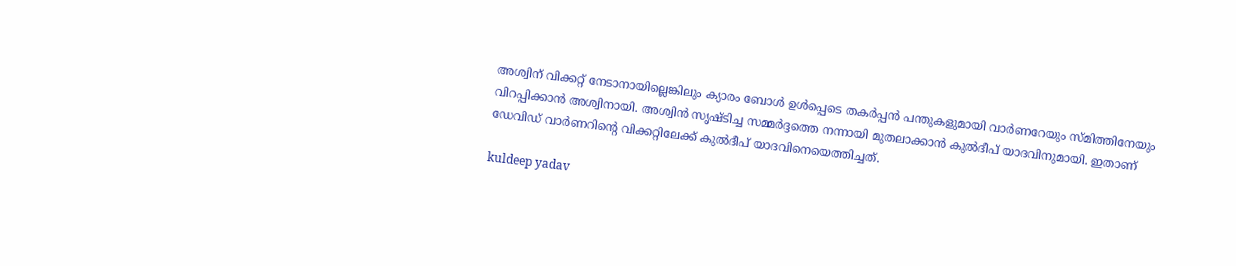അശ്വിന് വിക്കറ്റ് നേടാനായില്ലെങ്കിലും ക്യാരം ബോള്‍ ഉള്‍പ്പെടെ തകര്‍പ്പന്‍ പന്തുകളുമായി വാര്‍ണറേയും സ്മിത്തിനേയും വിറപ്പിക്കാന്‍ അശ്വിനായി. അശ്വിന്‍ സൃഷ്ടിച്ച സമ്മര്‍ദ്ദത്തെ നന്നായി മുതലാക്കാന്‍ കുല്‍ദീപ് യാദവിനുമായി. ഇതാണ് ഡേവിഡ് വാര്‍ണറിന്റെ വിക്കറ്റിലേക്ക് കുല്‍ദീപ് യാദവിനെയെത്തിച്ചത്.

kuldeep yadav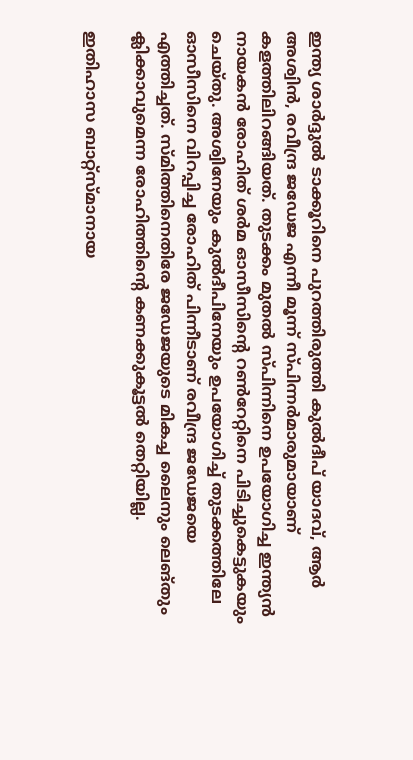ഇന്ത്യ ശാര്‍ദ്ദുല്‍ ടാക്കൂറിനെ പുറത്തിരുത്തി കുല്‍ദീപ് യാദവ്, ആര്‍ അശ്വിന്‍, രവീന്ദ്ര ജഡേജ എന്നീ മൂന്ന് സ്പിന്നര്‍മാരുമായാണ് കളത്തിലിറങ്ങിയത്. തുടക്കം മുതല്‍ സ്പിന്നിനെ ഉപയോഗിച്ച ഇന്ത്യന്‍ നായകന്‍ രോഹിത് ശര്‍മ ഓസീസിന്റെ റണ്‍റേറ്റിനെ പിടിച്ചുകെട്ടുകയും ചെയ്തു. അശ്വിനേയും കുല്‍ദീപിനേയും ഉപയോഗിച്ച് തുടക്കത്തിലേ ഓസീസിനെ വിറപ്പിച്ച രോഹിത് പിന്നീടാണ് രവീന്ദ്ര ജഡേജയെ എത്തിച്ചത്. സ്മിത്തിനെതിരേ ജഡേജയുടെ മികച്ച ലൈനും ലെങ്തും ക്ലിക്കാവുമെന്ന രോഹിത്തിന്റെ കണക്കുകൂട്ടല്‍ തെറ്റിയില്ല.

ഇതിഹാസ ബാറ്റ്‌സ്മാനായ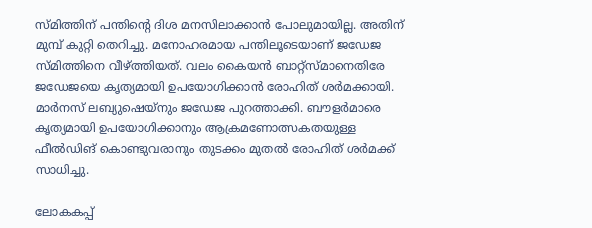സ്മിത്തിന് പന്തിന്റെ ദിശ മനസിലാക്കാന്‍ പോലുമായില്ല. അതിന് മുമ്പ് കുറ്റി തെറിച്ചു. മനോഹരമായ പന്തിലൂടെയാണ് ജഡേജ സ്മിത്തിനെ വീഴ്ത്തിയത്. വലം കൈയന്‍ ബാറ്റ്‌സ്മാനെതിരേ ജഡേജയെ കൃത്യമായി ഉപയോഗിക്കാന്‍ രോഹിത് ശര്‍മക്കായി. മാര്‍നസ് ലബ്യുഷെയ്‌നും ജഡേജ പുറത്താക്കി. ബൗളര്‍മാരെ കൃത്യമായി ഉപയോഗിക്കാനും ആക്രമണോത്സകതയുള്ള ഫീല്‍ഡിങ് കൊണ്ടുവരാനും തുടക്കം മുതല്‍ രോഹിത് ശര്‍മക്ക് സാധിച്ചു.

ലോകകപ്പ്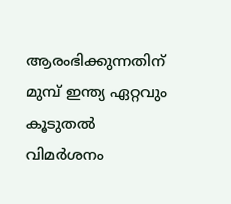ആരംഭിക്കുന്നതിന് മുമ്പ് ഇന്ത്യ ഏറ്റവും കൂടുതല്‍ വിമര്‍ശനം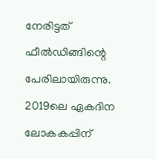നേരിട്ടത് ഫീല്‍ഡിങ്ങിന്റെ പേരിലായിരുന്നു. 2019ലെ ഏകദിന ലോകകപ്പിന്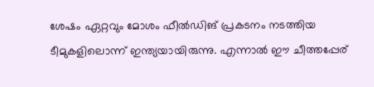ശേഷം ഏറ്റവും മോശം ഫീല്‍ഡിങ് പ്രകടനം നടത്തിയ ടീമുകളിലൊന്ന് ഇന്ത്യയായിരുന്നു. എന്നാല്‍ ഈ ചീത്തപ്പേര്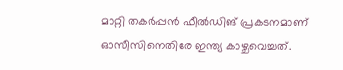മാറ്റി തകര്‍പ്പന്‍ ഫീല്‍ഡിങ് പ്രകടനമാണ് ഓസീസിനെതിരേ ഇന്ത്യ കാഴ്ചവെച്ചത്.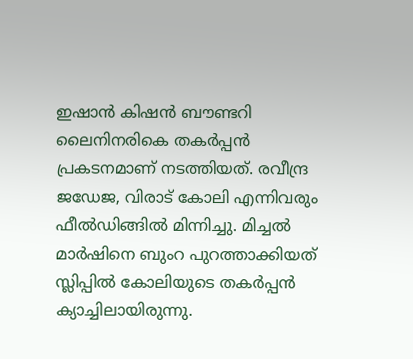ഇഷാന്‍ കിഷന്‍ ബൗണ്ടറി ലൈനിനരികെ തകര്‍പ്പന്‍ പ്രകടനമാണ് നടത്തിയത്. രവീന്ദ്ര ജഡേജ, വിരാട് കോലി എന്നിവരും ഫീല്‍ഡിങ്ങില്‍ മിന്നിച്ചു. മിച്ചല്‍ മാര്‍ഷിനെ ബുംറ പുറത്താക്കിയത് സ്ലിപ്പില്‍ കോലിയുടെ തകര്‍പ്പന്‍ ക്യാച്ചിലായിരുന്നു.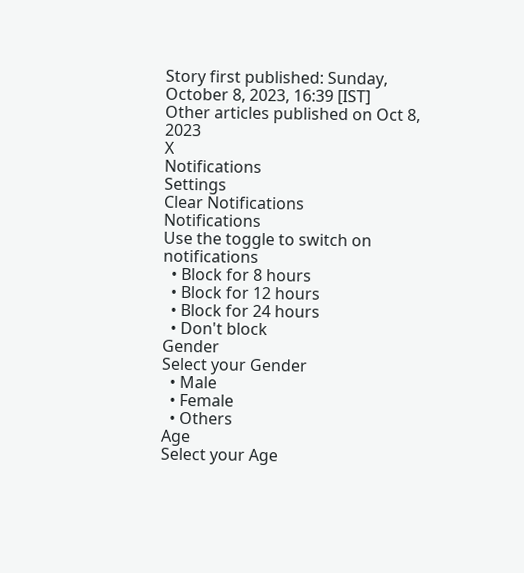Story first published: Sunday, October 8, 2023, 16:39 [IST]
Other articles published on Oct 8, 2023
X
Notifications
Settings
Clear Notifications
Notifications
Use the toggle to switch on notifications
  • Block for 8 hours
  • Block for 12 hours
  • Block for 24 hours
  • Don't block
Gender
Select your Gender
  • Male
  • Female
  • Others
Age
Select your Age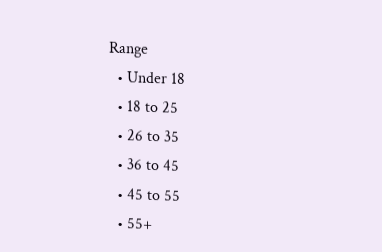Range
  • Under 18
  • 18 to 25
  • 26 to 35
  • 36 to 45
  • 45 to 55
  • 55+